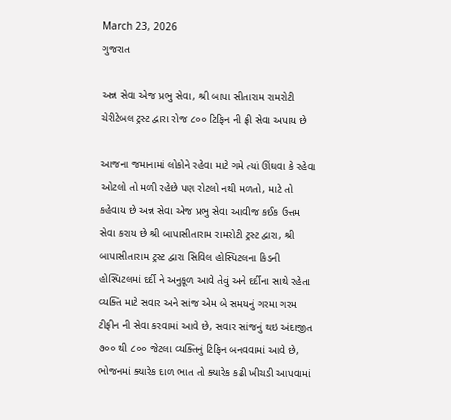March 23, 2026
ગુજરાત

અન્ન સેવા એજ પ્રભુ સેવા, શ્રી બાપા સીતારામ રામરોટી ચેરીટેબલ ટ્રસ્ટ દ્વારા રોજ ૮૦૦ ટિફિન ની ફ્રી સેવા અપાય છે

આજના જમાનામાં લોકોને રહેવા માટે ગમે ત્યાં ઊંઘવા કે રહેવા ઓટલો તો મળી રહેછે પણ રોટલો નથી મળતો, માટે તો કહેવાય છે અન્ન સેવા એજ પ્રભુ સેવા આવીજ કઈક ઉત્તમ સેવા કરાય છે શ્રી બાપાસીતારામ રામરોટી ટ્રસ્ટ દ્વારા, શ્રી બાપાસીતારામ ટ્રસ્ટ દ્વારા સિવિલ હોસ્પિટલના કિડની હોસ્પિટલમાં દર્દી ને અનુકૂળ આવે તેવું અને દર્દીના સાથે રહેતા વ્યક્તિ માટે સવાર અને સાંજ એમ બે સમયનું ગરમા ગરમ ટીફીન ની સેવા કરવામાં આવે છે, સવાર સાંજનું થઇ અંદાજીત ૭૦૦ થી ૮૦૦ જેટલા વ્યક્તિનું ટિફિન બનવવામાં આવે છે, ભોજનમાં ક્યારેક દાળ ભાત તો ક્યારેક કઢી ખીચડી આપવામાં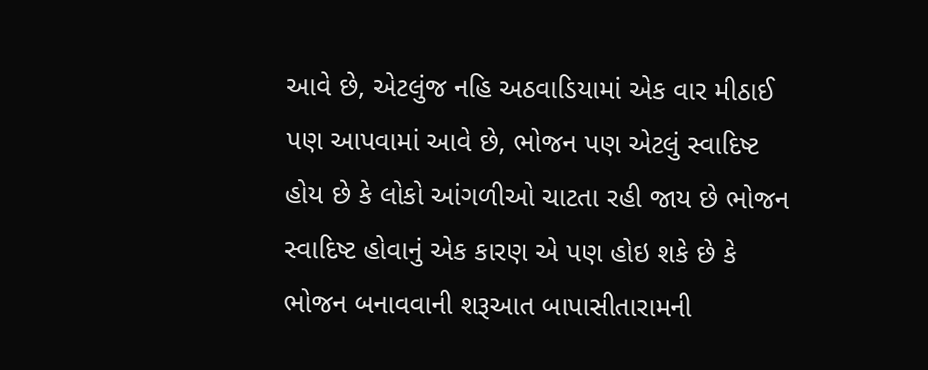આવે છે, એટલુંજ નહિ અઠવાડિયામાં એક વાર મીઠાઈ પણ આપવામાં આવે છે, ભોજન પણ એટલું સ્વાદિષ્ટ હોય છે કે લોકો આંગળીઓ ચાટતા રહી જાય છે ભોજન સ્વાદિષ્ટ હોવાનું એક કારણ એ પણ હોઇ શકે છે કે ભોજન બનાવવાની શરૂઆત બાપાસીતારામની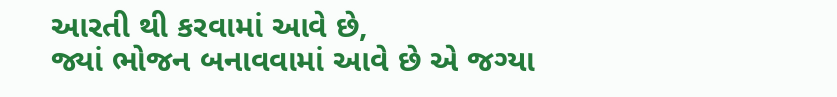આરતી થી કરવામાં આવે છે,
જ્યાં ભોજન બનાવવામાં આવે છે એ જગ્યા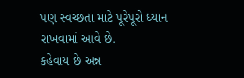પણ સ્વચ્છતા માટે પૂરેપૂરો ધ્યાન રાખવામાં આવે છે.
કહેવાય છે અન્ન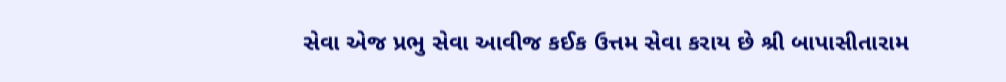સેવા એજ પ્રભુ સેવા આવીજ કઈક ઉત્તમ સેવા કરાય છે શ્રી બાપાસીતારામ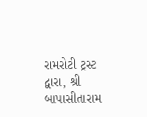રામરોટી ટ્રસ્ટ દ્વારા, શ્રી બાપાસીતારામ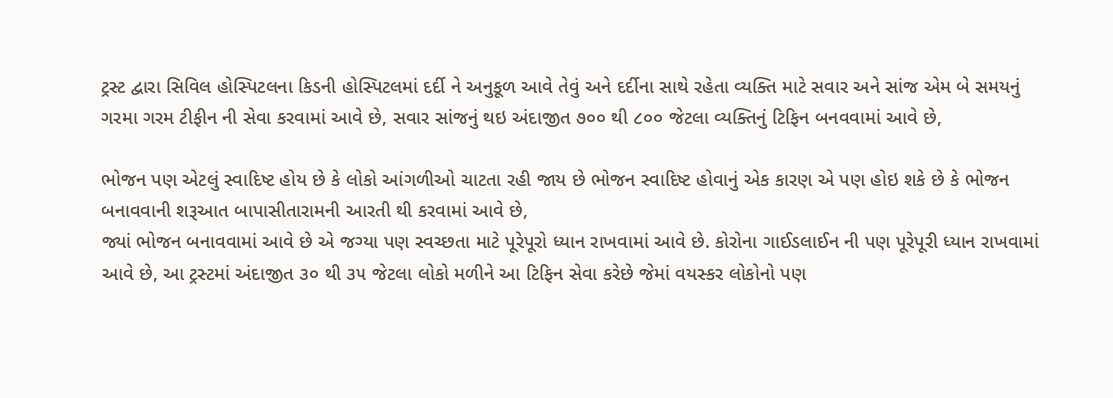ટ્રસ્ટ દ્વારા સિવિલ હોસ્પિટલના કિડની હોસ્પિટલમાં દર્દી ને અનુકૂળ આવે તેવું અને દર્દીના સાથે રહેતા વ્યક્તિ માટે સવાર અને સાંજ એમ બે સમયનું ગરમા ગરમ ટીફીન ની સેવા કરવામાં આવે છે, સવાર સાંજનું થઇ અંદાજીત ૭૦૦ થી ૮૦૦ જેટલા વ્યક્તિનું ટિફિન બનવવામાં આવે છે,

ભોજન પણ એટલું સ્વાદિષ્ટ હોય છે કે લોકો આંગળીઓ ચાટતા રહી જાય છે ભોજન સ્વાદિષ્ટ હોવાનું એક કારણ એ પણ હોઇ શકે છે કે ભોજન બનાવવાની શરૂઆત બાપાસીતારામની આરતી થી કરવામાં આવે છે,
જ્યાં ભોજન બનાવવામાં આવે છે એ જગ્યા પણ સ્વચ્છતા માટે પૂરેપૂરો ધ્યાન રાખવામાં આવે છે. કોરોના ગાઈડલાઈન ની પણ પૂરેપૂરી ધ્યાન રાખવામાં આવે છે, આ ટ્રસ્ટમાં અંદાજીત ૩૦ થી ૩૫ જેટલા લોકો મળીને આ ટિફિન સેવા કરેછે જેમાં વયસ્કર લોકોનો પણ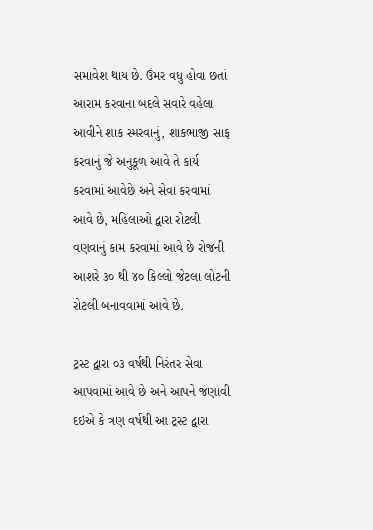સમાવેશ થાય છે. ઉંમર વધુ હોવા છતાં આરામ કરવાના બદલે સવારે વહેલા આવીને શાક સ્મરવાનું, શાકભાજી સાફ કરવાનું જે અનુકૂળ આવે તે કાર્ય કરવામાં આવેછે અને સેવા કરવામાં આવે છે, મહિલાઓ દ્વારા રોટલી વણવાનું કામ કરવામાં આવે છે રોજની આશરે ૩૦ થી ૪૦ કિલ્લો જેટલા લોટની રોટલી બનાવવામાં આવે છે.

ટ્રસ્ટ દ્વારા ૦૩ વર્ષથી નિરંતર સેવા આપવામાં આવે છે અને આપને જણાવી દઇએ કે ત્રણ વર્ષથી આ ટ્રસ્ટ દ્વારા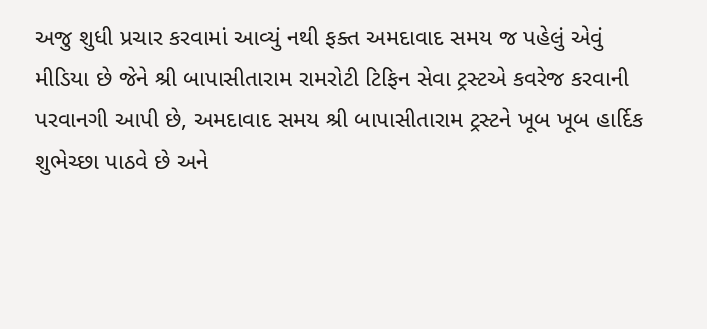અજુ શુધી પ્રચાર કરવામાં આવ્યું નથી ફક્ત અમદાવાદ સમય જ પહેલું એવું મીડિયા છે જેને શ્રી બાપાસીતારામ રામરોટી ટિફિન સેવા ટ્રસ્ટએ કવરેજ કરવાની પરવાનગી આપી છે, અમદાવાદ સમય શ્રી બાપાસીતારામ ટ્રસ્ટને ખૂબ ખૂબ હાર્દિક શુભેચ્છા પાઠવે છે અને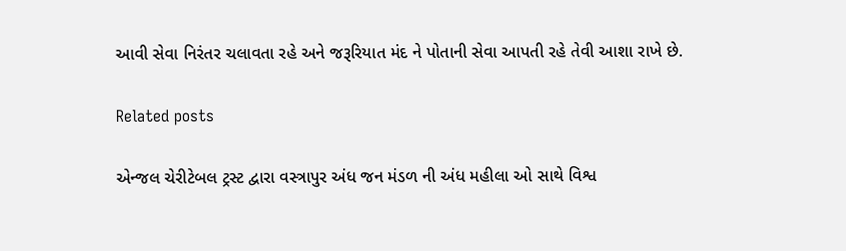આવી સેવા નિરંતર ચલાવતા રહે અને જરૂરિયાત મંદ ને પોતાની સેવા આપતી રહે તેવી આશા રાખે છે.

Related posts

એન્જલ ચેરીટેબલ ટ્રસ્ટ દ્વારા વસ્ત્રાપુર અંધ જન મંડળ ની અંધ મહીલા ઓ સાથે વિશ્વ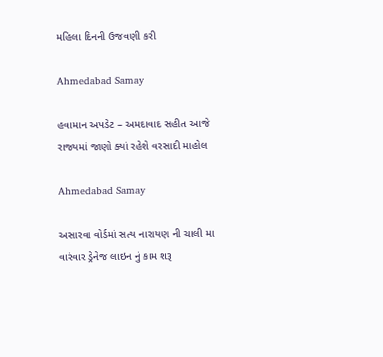મહિલા દિનની ઉજવણી કરી

Ahmedabad Samay

હવામાન અપડેટ – અમદાવાદ સહીત આજે રાજ્યમાં જાણો ક્યાં રહેશે વરસાદી માહોલ

Ahmedabad Samay

અસારવા વોર્ડમાં સત્ય નારાયણ ની ચાલી મા વારંવાર ડ્રેનેજ લાઇન નું કામ શરૂ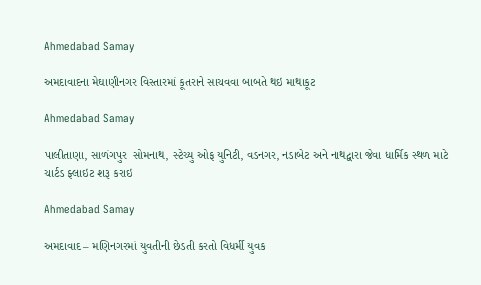Ahmedabad Samay

અમદાવાદના મેઘાણીનગર વિસ્તારમાં કૂતરાને સાચવવા બાબતે થઇ માથાકૂટ

Ahmedabad Samay

પાલીતાણા, સાળંગપુર  સોમનાથ, સ્‍ટેચ્‍યુ ઓફ યુનિટી, વડનગર, નડાબેટ અને નાથદ્વારા જેવા ધાર્મિક સ્થળ માટે ચાર્ટડ ફ્લાઇટ શરૂ કરાઇ

Ahmedabad Samay

અમદાવાદ – મણિનગરમાં યુવતીની છેડતી કરતો વિધર્મી યુવક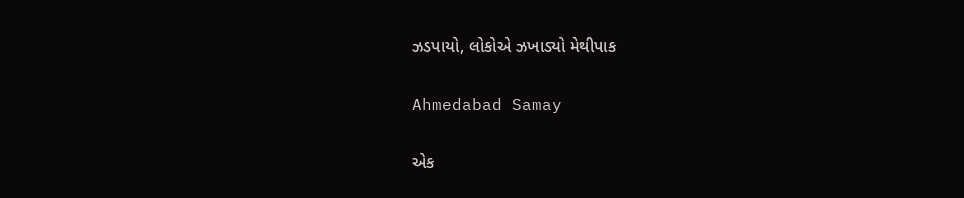ઝડપાયો, લોકોએ ઝખાડ્યો મેથીપાક

Ahmedabad Samay

એક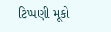ટિપ્પણી મૂકો